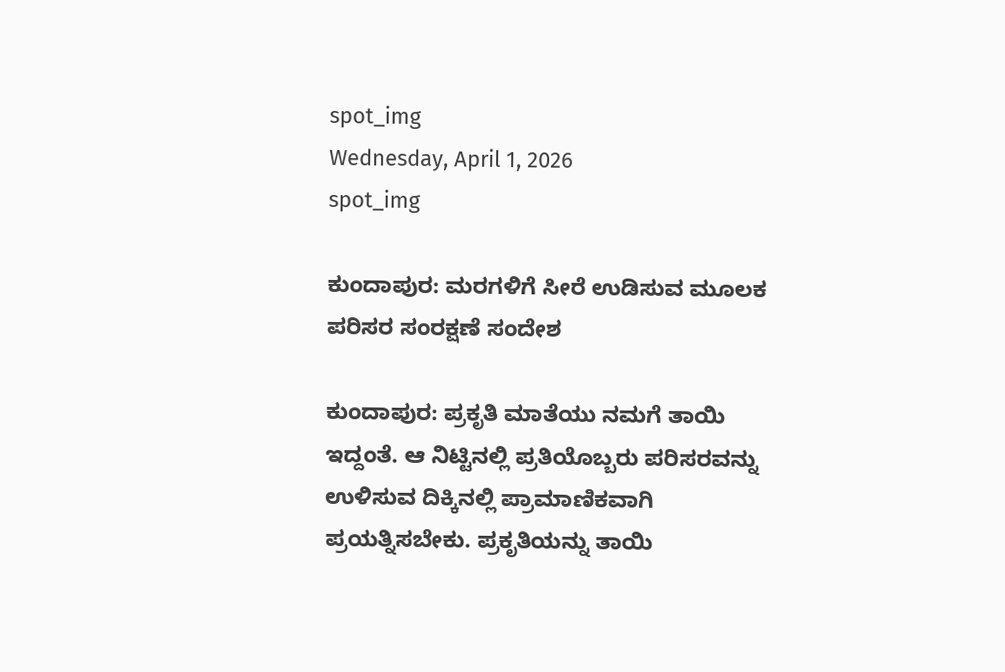spot_img
Wednesday, April 1, 2026
spot_img

ಕುಂದಾಪುರ: ಮರಗಳಿಗೆ ಸೀರೆ ಉಡಿಸುವ ಮೂಲಕ ಪರಿಸರ ಸಂರಕ್ಷಣೆ ಸಂದೇಶ

ಕುಂದಾಪುರ: ಪ್ರಕೃತಿ ಮಾತೆಯು ನಮಗೆ ತಾಯಿ ಇದ್ದಂತೆ. ಆ ನಿಟ್ಟಿನಲ್ಲಿ ಪ್ರತಿಯೊಬ್ಬರು ಪರಿಸರವನ್ನು ಉಳಿಸುವ ದಿಕ್ಕಿನಲ್ಲಿ ಪ್ರಾಮಾಣಿಕವಾಗಿ ಪ್ರಯತ್ನಿಸಬೇಕು. ಪ್ರಕೃತಿಯನ್ನು ತಾಯಿ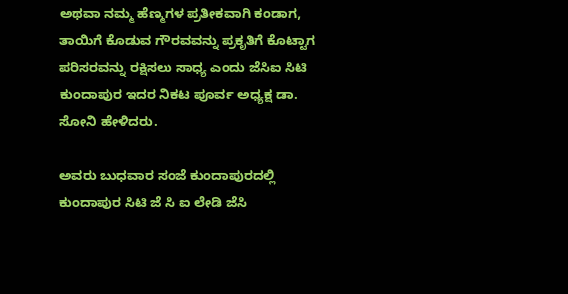ಅಥವಾ ನಮ್ಮ ಹೆಣ್ಮಗಳ ಪ್ರತೀಕವಾಗಿ ಕಂಡಾಗ, ತಾಯಿಗೆ ಕೊಡುವ ಗೌರವವನ್ನು ಪ್ರಕೃತಿಗೆ ಕೊಟ್ಟಾಗ ಪರಿಸರವನ್ನು ರಕ್ಷಿಸಲು ಸಾಧ್ಯ ಎಂದು ಜೆಸಿ‌ಐ ಸಿಟಿ ಕುಂದಾಪುರ ಇದರ ನಿಕಟ ಪೂರ್ವ ಅಧ್ಯಕ್ಷ ಡಾ. ಸೋನಿ ಹೇಳಿದರು.

ಅವರು ಬುಧವಾರ ಸಂಜೆ ಕುಂದಾಪುರದಲ್ಲಿ ಕುಂದಾಪುರ ಸಿಟಿ ಜೆ ಸಿ ಐ ಲೇಡಿ ಜೆಸಿ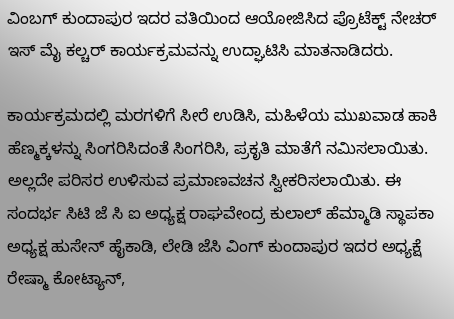ವಿಂಬಗ್ ಕುಂದಾಪುರ ಇದರ ವತಿಯಿಂದ ಆಯೋಜಿಸಿದ ಪ್ರೊಟೆಕ್ಟ್ ನೇಚರ್ ಇಸ್ ಮೈ ಕಲ್ಚರ್ ಕಾರ್ಯಕ್ರಮವನ್ನು ಉದ್ಘಾಟಿಸಿ ಮಾತನಾಡಿದರು.

ಕಾರ್ಯಕ್ರಮದಲ್ಲಿ ಮರಗಳಿಗೆ ಸೀರೆ ಉಡಿಸಿ, ಮಹಿಳೆಯ ಮುಖವಾಡ ಹಾಕಿ ಹೆಣ್ಮಕ್ಕಳನ್ನು ಸಿಂಗರಿಸಿದಂತೆ ಸಿಂಗರಿಸಿ, ಪ್ರಕೃತಿ ಮಾತೆಗೆ ನಮಿಸಲಾಯಿತು. ಅಲ್ಲದೇ ಪರಿಸರ ಉಳಿಸುವ ಪ್ರಮಾಣವಚನ ಸ್ವೀಕರಿಸಲಾಯಿತು. ಈ ಸಂದರ್ಭ ಸಿಟಿ ಜೆ ಸಿ ಐ ಅಧ್ಯಕ್ಷ ರಾಘವೇಂದ್ರ ಕುಲಾಲ್ ಹೆಮ್ಮಾಡಿ ಸ್ಥಾಪಕಾ ಅಧ್ಯಕ್ಷ ಹುಸೇನ್ ಹೈಕಾಡಿ, ಲೇಡಿ ಜೆಸಿ ವಿಂಗ್ ಕುಂದಾಪುರ ಇದರ ಅಧ್ಯಕ್ಷೆ ರೇಷ್ಮಾ ಕೋಟ್ಯಾನ್,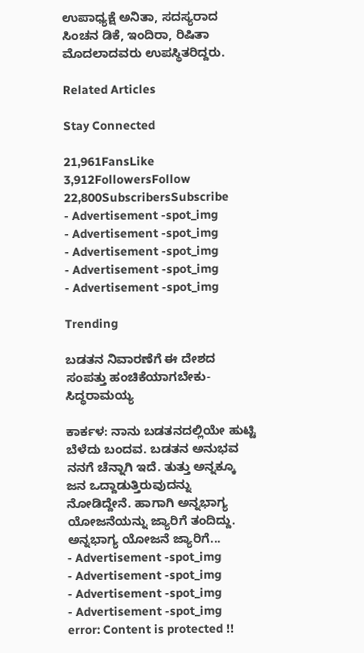ಉಪಾಧ್ಯಕ್ಷೆ ಅನಿತಾ, ಸದಸ್ಯರಾದ ಸಿಂಚನ ಡಿಕೆ, ಇಂದಿರಾ, ರಿಷಿತಾ ಮೊದಲಾದವರು ಉಪಸ್ಥಿತರಿದ್ದರು.

Related Articles

Stay Connected

21,961FansLike
3,912FollowersFollow
22,800SubscribersSubscribe
- Advertisement -spot_img
- Advertisement -spot_img
- Advertisement -spot_img
- Advertisement -spot_img
- Advertisement -spot_img

Trending

ಬಡತನ ನಿವಾರಣೆಗೆ ಈ ದೇಶದ ಸಂಪತ್ತು ಹಂಚಿಕೆಯಾಗಬೇಕು-ಸಿದ್ಧರಾಮಯ್ಯ

ಕಾರ್ಕಳ: ನಾನು ಬಡತನದಲ್ಲಿಯೇ ಹುಟ್ಟಿ ಬೆಳೆದು ಬಂದವ. ಬಡತನ ಅನುಭವ ನನಗೆ ಚೆನ್ನಾಗಿ ಇದೆ. ತುತ್ತು ಅನ್ನಕ್ಕೂ ಜನ ಒದ್ದಾಡುತ್ತಿರುವುದನ್ನು ನೋಡಿದ್ದೇನೆ. ಹಾಗಾಗಿ ಅನ್ನಭಾಗ್ಯ ಯೋಜನೆಯನ್ನು ಜ್ಯಾರಿಗೆ ತಂದಿದ್ದು. ಅನ್ನಭಾಗ್ಯ ಯೋಜನೆ ಜ್ಯಾರಿಗೆ...
- Advertisement -spot_img
- Advertisement -spot_img
- Advertisement -spot_img
- Advertisement -spot_img
error: Content is protected !!